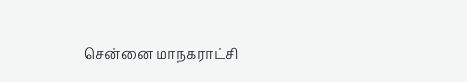சென்னை மாநகராட்சி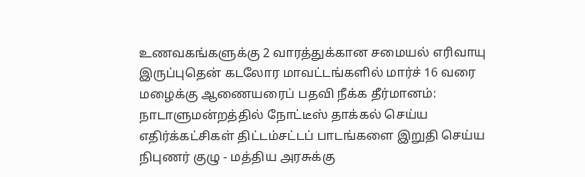உணவகங்களுக்கு 2 வாரத்துக்கான சமையல் எரிவாயு இருப்புதென் கடலோர மாவட்டங்களில் மார்ச் 16 வரை மழைக்கு ஆணையரைப் பதவி நீக்க தீர்மானம்: நாடாளுமன்றத்தில் நோட்டீஸ் தாக்கல் செய்ய எதிர்க்கட்சிகள் திட்டம்சட்டப் பாடங்களை இறுதி செய்ய நிபுணர் குழு - மத்திய அரசுக்கு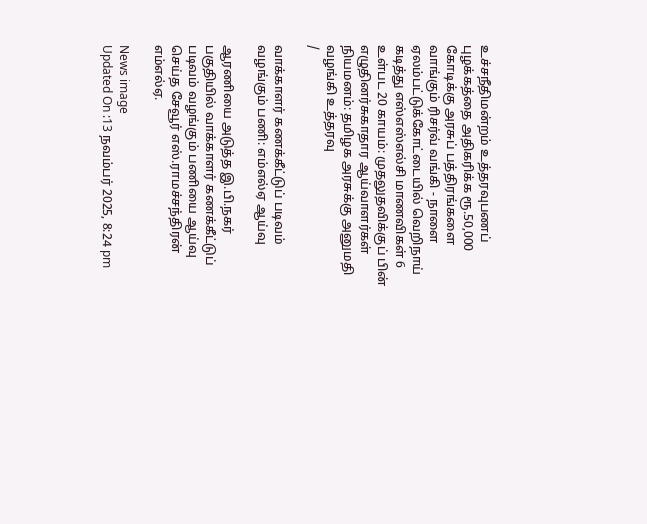உச்சநீதிமன்றம் உத்தரவுபணப் புழக்கத்தை அதிகரிக்க ரூ.50,000 கோடிக்கு அரசுப் பத்திரங்களை வாங்கும் ரிசர்வ் வங்கி - நாளை ஏலம்பட்டுக்கோட்டையில் வெறிநாய் கடித்து எஸ்எஸ்எல்சி மாணவிகள் 6 உள்பட 20 காயம்: முதலுதவிக்குப் பின் எழுதினர்சுகாதார ஆய்வாளர்கள் நியமனம்: தமிழக அரசுக்கு அனுமதி வழங்கி உத்தரவு
/

வாக்காளர் கணக்கீட்டுப் படிவம் வழங்கும் பணி: எம்எல்ஏ ஆய்வு

ஆரணியை அடுத்த இ.பி.நகர் பகுதியில் வாக்காளர் கணக்கீட்டுப் படிவம் வழங்கும் பணியை ஆய்வு செய்த சேவூர் எஸ்.ராமச்சந்திரன் எம்எல்ஏ.

News image
Updated On :13 நவம்பர் 2025, 8:24 pm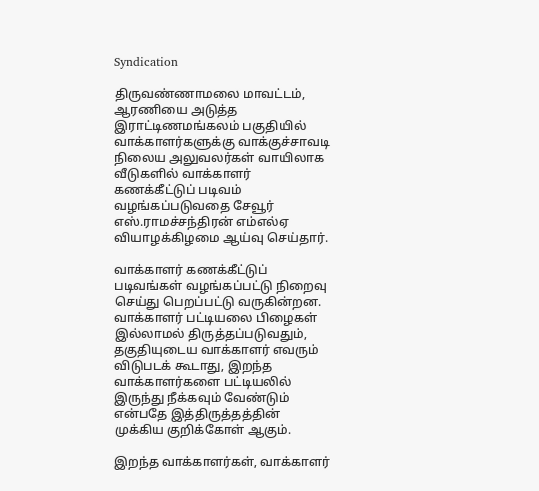Syndication

திருவண்ணாமலை மாவட்டம், ஆரணியை அடுத்த இராட்டிணமங்கலம் பகுதியில் வாக்காளர்களுக்கு வாக்குச்சாவடி நிலைய அலுவலர்கள் வாயிலாக வீடுகளில் வாக்காளர் கணக்கீட்டுப் படிவம் வழங்கப்படுவதை சேவூர் எஸ்.ராமச்சந்திரன் எம்எல்ஏ வியாழக்கிழமை ஆய்வு செய்தார்.

வாக்காளர் கணக்கீட்டுப் படிவங்கள் வழங்கப்பட்டு நிறைவு செய்து பெறப்பட்டு வருகின்றன. வாக்காளர் பட்டியலை பிழைகள் இல்லாமல் திருத்தப்படுவதும், தகுதியுடைய வாக்காளர் எவரும் விடுபடக் கூடாது, இறந்த வாக்காளர்களை பட்டியலில் இருந்து நீக்கவும் வேண்டும் என்பதே இத்திருத்தத்தின் முக்கிய குறிக்கோள் ஆகும்.

இறந்த வாக்காளர்கள், வாக்காளர்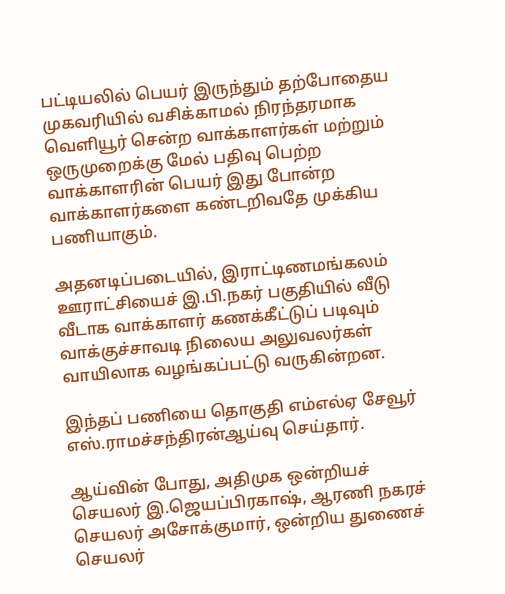பட்டியலில் பெயர் இருந்தும் தற்போதைய முகவரியில் வசிக்காமல் நிரந்தரமாக வெளியூர் சென்ற வாக்காளர்கள் மற்றும் ஒருமுறைக்கு மேல் பதிவு பெற்ற வாக்காளரின் பெயர் இது போன்ற வாக்காளர்களை கண்டறிவதே முக்கிய பணியாகும்.

அதனடிப்படையில், இராட்டிணமங்கலம் ஊராட்சியைச் இ.பி.நகர் பகுதியில் வீடு வீடாக வாக்காளர் கணக்கீட்டுப் படிவும் வாக்குச்சாவடி நிலைய அலுவலர்கள் வாயிலாக வழங்கப்பட்டு வருகின்றன.

இந்தப் பணியை தொகுதி எம்எல்ஏ சேவூர் எஸ்.ராமச்சந்திரன்ஆய்வு செய்தார்.

ஆய்வின் போது, அதிமுக ஒன்றியச் செயலர் இ.ஜெயப்பிரகாஷ், ஆரணி நகரச் செயலர் அசோக்குமார், ஒன்றிய துணைச் செயலர்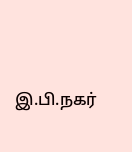இ.பி.நகர்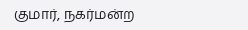குமார், நகர்மன்ற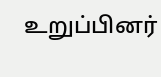உறுப்பினர்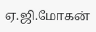ஏ.ஜி.மோகன்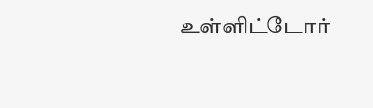உள்ளிட்டோர்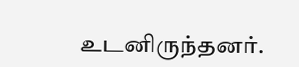உடனிருந்தனர்.